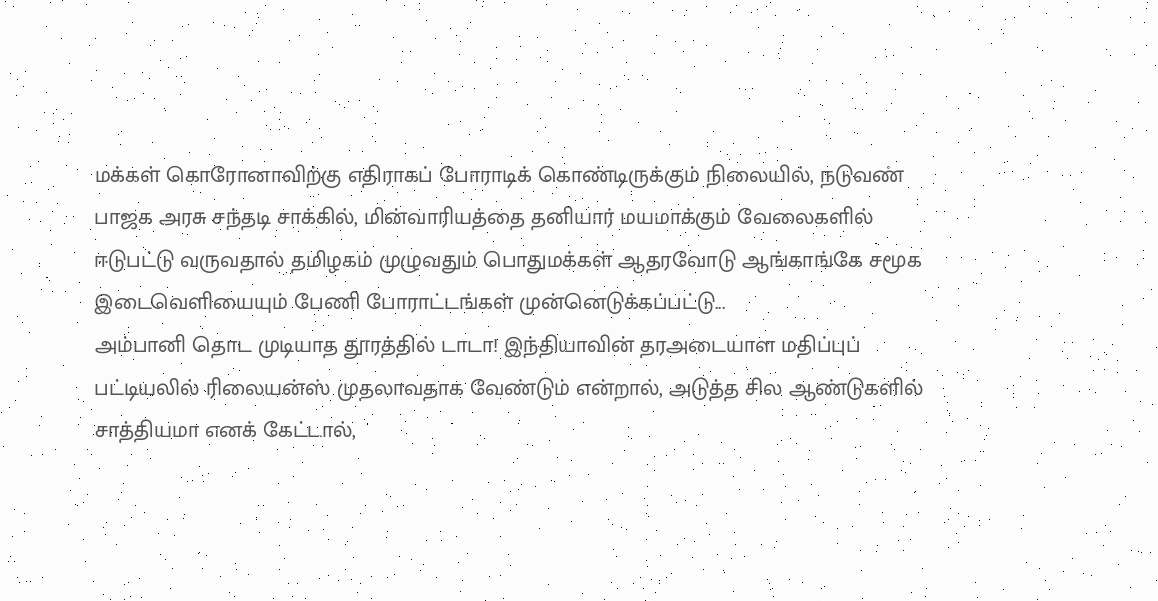மக்கள் கொரோனாவிற்கு எதிராகப் போராடிக் கொண்டிருக்கும் நிலையில், நடுவண் பாஜக அரசு சந்தடி சாக்கில், மின்வாரியத்தை தனியார் மயமாக்கும் வேலைகளில் ஈடுபட்டு வருவதால் தமிழகம் முழுவதும் பொதுமக்கள் ஆதரவோடு ஆங்காங்கே சமூக இடைவெளியையும் பேணி போராட்டங்கள் முன்னெடுக்கப்பட்டு...
அம்பானி தொட முடியாத தூரத்தில் டாடா! இந்தியாவின் தரஅடையாள மதிப்புப் பட்டியலில் ரிலையன்ஸ் முதலாவதாக வேண்டும் என்றால், அடுத்த சில ஆண்டுகளில் சாத்தியமா எனக் கேட்டால்,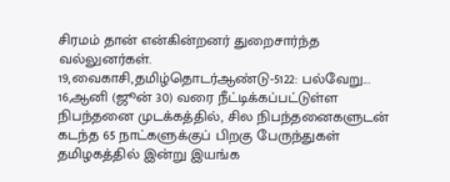சிரமம் தான் என்கின்றனர் துறைசார்ந்த வல்லுனர்கள்.
19,வைகாசி,தமிழ்தொடர்ஆண்டு-5122: பல்வேறு...
16,ஆனி (ஜூன் 30) வரை நீட்டிக்கப்பட்டுள்ள நிபந்தனை முடக்கத்தில், சில நிபந்தனைகளுடன் கடந்த 65 நாட்களுக்குப் பிறகு பேருந்துகள் தமிழகத்தில் இன்று இயங்க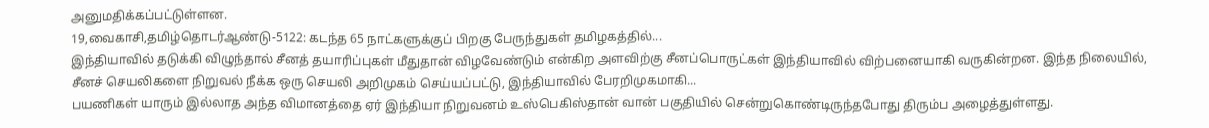அனுமதிக்கப்பட்டுள்ளன.
19,வைகாசி,தமிழ்தொடர்ஆண்டு-5122: கடந்த 65 நாட்களுக்குப் பிறகு பேருந்துகள் தமிழகத்தில்...
இந்தியாவில் தடுக்கி விழுந்தால் சீனத் தயாரிப்புகள் மீதுதான் விழவேண்டும் என்கிற அளவிற்கு சீனப்பொருட்கள் இந்தியாவில் விற்பனையாகி வருகின்றன. இந்த நிலையில், சீனச் செயலிகளை நிறுவல் நீக்க ஒரு செயலி அறிமுகம் செய்யப்பட்டு, இந்தியாவில் பேரறிமுகமாகி...
பயணிகள் யாரும் இல்லாத அந்த விமானத்தை ஏர் இந்தியா நிறுவனம் உஸ்பெகிஸ்தான் வான் பகுதியில் சென்றுகொண்டிருந்தபோது திரும்ப அழைத்துள்ளது.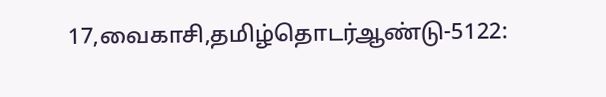17,வைகாசி,தமிழ்தொடர்ஆண்டு-5122: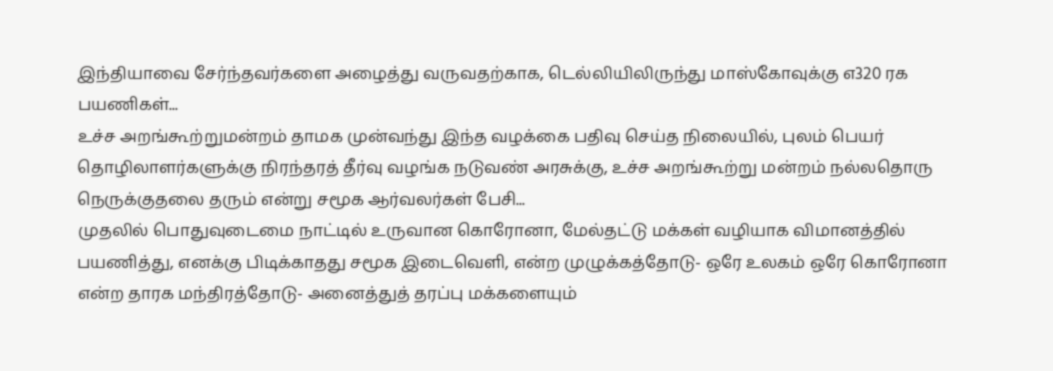இந்தியாவை சேர்ந்தவர்களை அழைத்து வருவதற்காக, டெல்லியிலிருந்து மாஸ்கோவுக்கு எ320 ரக பயணிகள்...
உச்ச அறங்கூற்றுமன்றம் தாமக முன்வந்து இந்த வழக்கை பதிவு செய்த நிலையில், புலம் பெயர் தொழிலாளர்களுக்கு நிரந்தரத் தீர்வு வழங்க நடுவண் அரசுக்கு, உச்ச அறங்கூற்று மன்றம் நல்லதொரு நெருக்குதலை தரும் என்று சமூக ஆர்வலர்கள் பேசி...
முதலில் பொதுவுடைமை நாட்டில் உருவான கொரோனா, மேல்தட்டு மக்கள் வழியாக விமானத்தில் பயணித்து, எனக்கு பிடிக்காதது சமூக இடைவெளி, என்ற முழுக்கத்தோடு- ஒரே உலகம் ஒரே கொரோனா என்ற தாரக மந்திரத்தோடு- அனைத்துத் தரப்பு மக்களையும்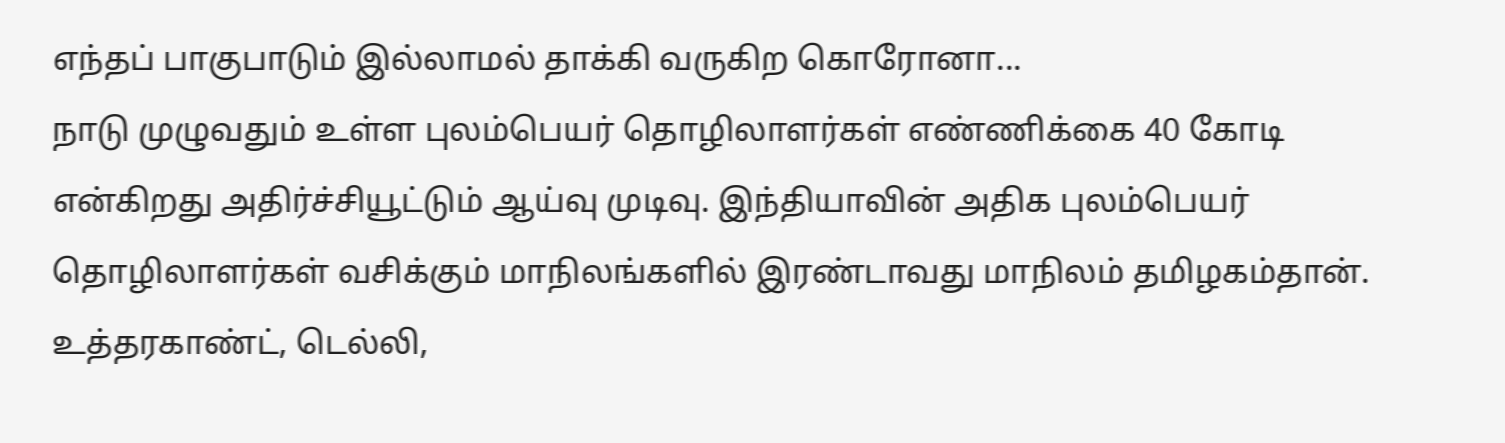எந்தப் பாகுபாடும் இல்லாமல் தாக்கி வருகிற கொரோனா...
நாடு முழுவதும் உள்ள புலம்பெயர் தொழிலாளர்கள் எண்ணிக்கை 40 கோடி என்கிறது அதிர்ச்சியூட்டும் ஆய்வு முடிவு. இந்தியாவின் அதிக புலம்பெயர் தொழிலாளர்கள் வசிக்கும் மாநிலங்களில் இரண்டாவது மாநிலம் தமிழகம்தான். உத்தரகாண்ட், டெல்லி,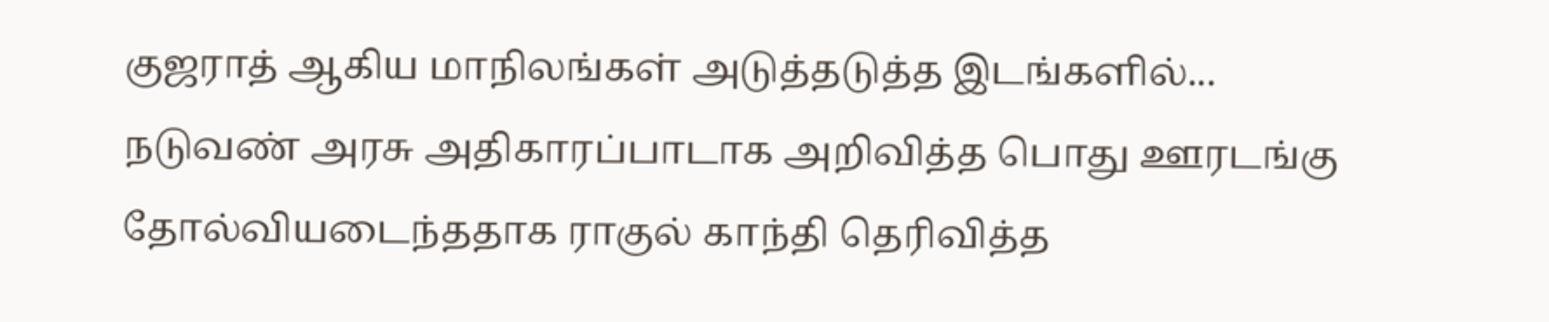குஜராத் ஆகிய மாநிலங்கள் அடுத்தடுத்த இடங்களில்...
நடுவண் அரசு அதிகாரப்பாடாக அறிவித்த பொது ஊரடங்கு தோல்வியடைந்ததாக ராகுல் காந்தி தெரிவித்த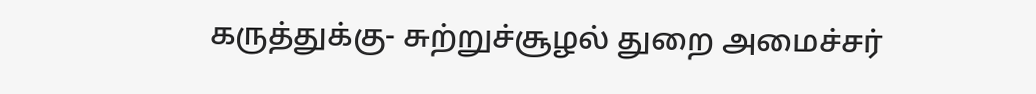கருத்துக்கு- சுற்றுச்சூழல் துறை அமைச்சர்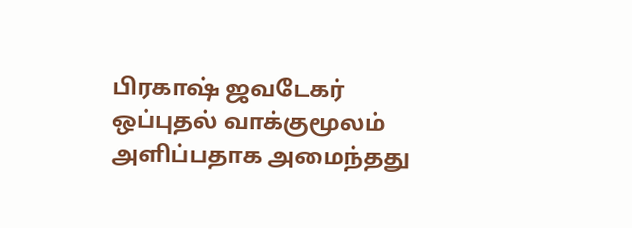பிரகாஷ் ஜவடேகர் ஒப்புதல் வாக்குமூலம் அளிப்பதாக அமைந்தது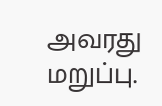அவரது மறுப்பு.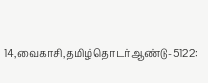14,வைகாசி,தமிழ்தொடர்ஆண்டு-5122: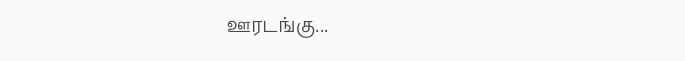ஊரடங்கு...